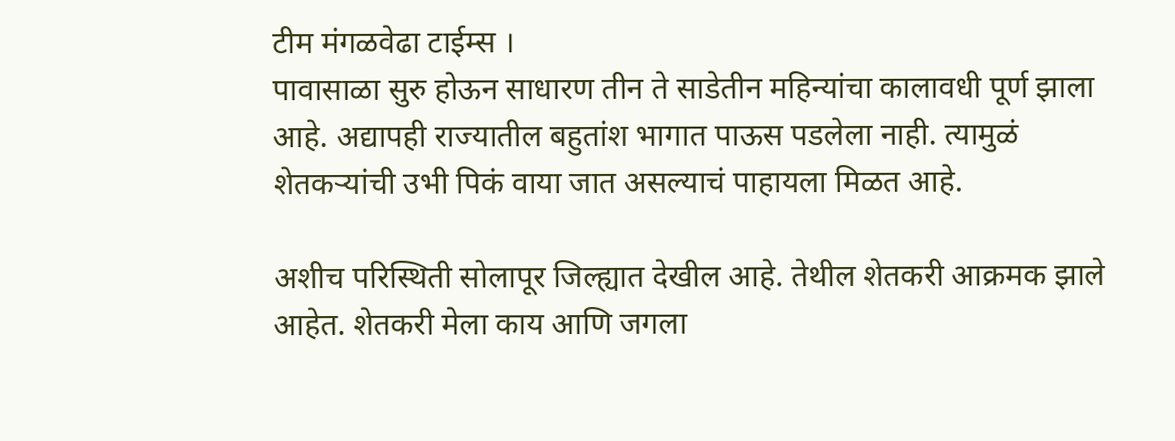टीम मंगळवेढा टाईम्स ।
पावासाळा सुरु होऊन साधारण तीन ते साडेतीन महिन्यांचा कालावधी पूर्ण झाला आहे. अद्यापही राज्यातील बहुतांश भागात पाऊस पडलेला नाही. त्यामुळं शेतकऱ्यांची उभी पिकं वाया जात असल्याचं पाहायला मिळत आहे.

अशीच परिस्थिती सोलापूर जिल्ह्यात देखील आहे. तेथील शेतकरी आक्रमक झाले आहेत. शेतकरी मेला काय आणि जगला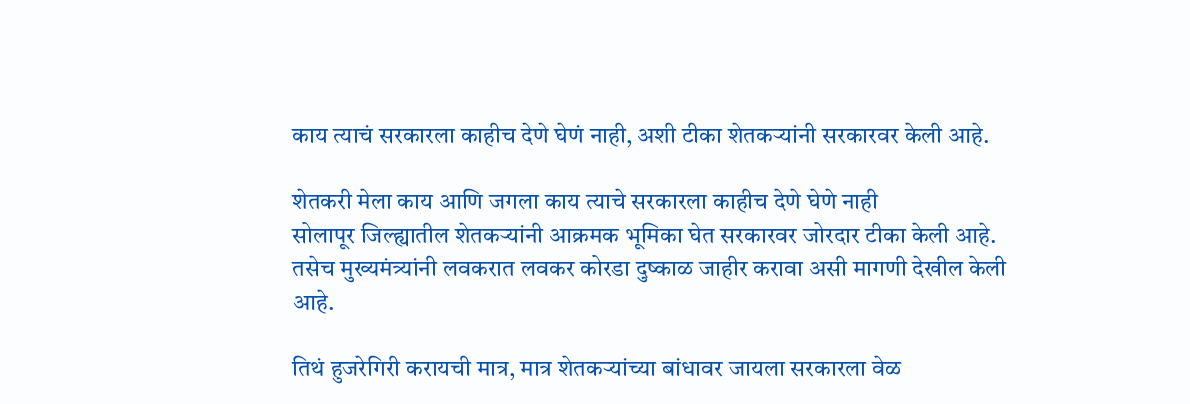काय त्याचं सरकारला काहीच देणे घेणं नाही, अशी टीका शेतकऱ्यांनी सरकारवर केली आहे.

शेतकरी मेला काय आणि जगला काय त्याचे सरकारला काहीच देणे घेणे नाही
सोलापूर जिल्ह्यातील शेतकऱ्यांनी आक्रमक भूमिका घेत सरकारवर जोरदार टीका केली आहे. तसेच मुख्यमंत्र्यांनी लवकरात लवकर कोरडा दुष्काळ जाहीर करावा असी मागणी देखील केली आहे.

तिथं हुजरेगिरी करायची मात्र, मात्र शेतकऱ्यांच्या बांधावर जायला सरकारला वेळ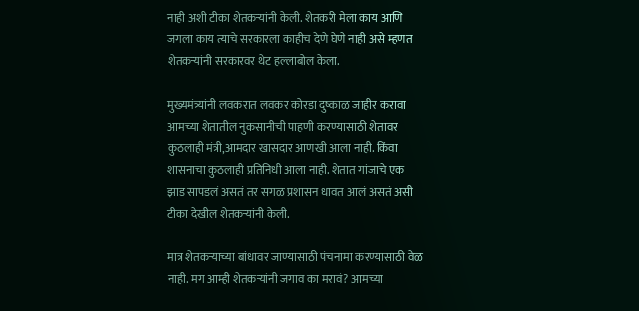नाही अशी टीका शेतकऱ्यांनी केली. शेतकरी मेला काय आणि जगला काय त्याचे सरकारला काहीच देणे घेणे नाही असे म्हणत शेतकऱ्यांनी सरकारवर थेट हल्लाबोल केला.

मुख्यमंत्र्यांनी लवकरात लवकर कोरडा दुष्काळ जाहीर करावा
आमच्या शेतातील नुकसानीची पाहणी करण्यासाठी शेतावर कुठलाही मंत्री,आमदार खासदार आणखी आला नाही. किंवा शासनाचा कुठलाही प्रतिनिधी आला नाही. शेतात गांजाचे एक झाड सापडलं असतं तर सगळ प्रशासन धावत आलं असतं असी टीका देखील शेतकऱ्यांनी केली.

मात्र शेतकऱ्याच्या बांधावर जाण्यासाठी पंचनामा करण्यासाठी वेळ नाही. मग आम्ही शेतकऱ्यांनी जगाव का मरावं? आमच्या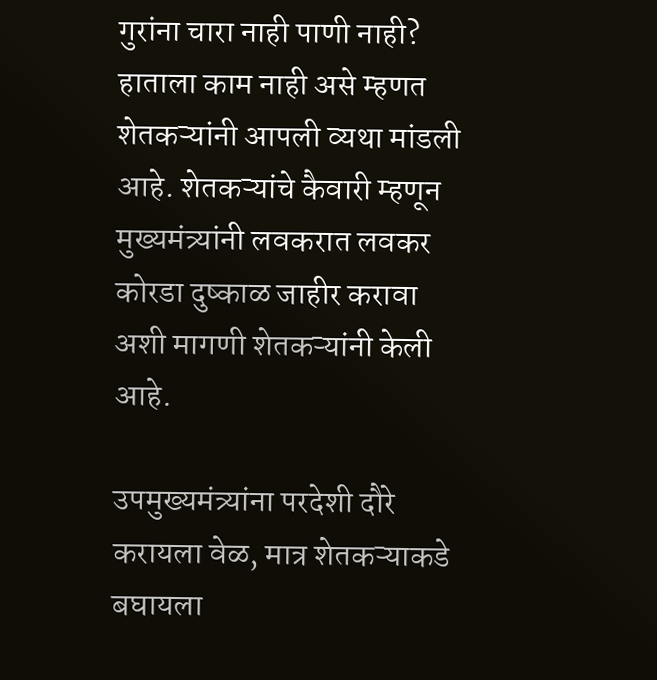गुरांना चारा नाही पाणी नाही? हाताला काम नाही असे म्हणत शेतकऱ्यांनी आपली व्यथा मांडली आहे. शेतकऱ्यांचे कैवारी म्हणून मुख्यमंत्र्यांनी लवकरात लवकर कोरडा दुष्काळ जाहीर करावा अशी मागणी शेतकऱ्यांनी केली आहे.

उपमुख्यमंत्र्यांना परदेशी दौरे करायला वेळ, मात्र शेतकऱ्याकडे बघायला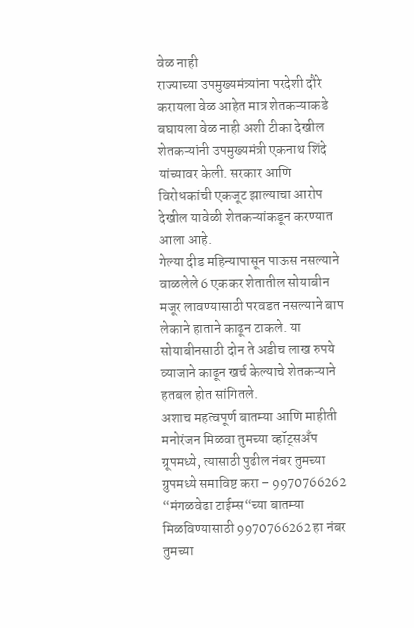वेळ नाही
राज्याच्या उपमुख्यमंत्र्यांना परदेशी दौरे करायला वेळ आहेत मात्र शेतकऱ्याकडे बघायला वेळ नाही अशी टीका देखील शेतकऱ्यांनी उपमुख्यमंत्री एकनाथ शिंदे यांच्यावर केली. सरकार आणि विरोधकांची एकजूट झाल्याचा आरोप देखील यावेळी शेतकऱ्यांकडून करण्यात आला आहे.
गेल्या दीड महिन्यापासून पाऊस नसल्याने वाळलेले 6 एककर शेतातील सोयाबीन मजूर लावण्यासाठी परवडत नसल्याने बाप लेकाने हाताने काढून टाकले. या सोयाबीनसाठी दोन ते अडीच लाख रुपये व्याजाने काढून खर्च केल्याचे शेतकऱ्याने हतबल होत सांगितले.
अशाच महत्वपूर्ण बातम्या आणि माहीती मनोरंजन मिळवा तुमच्या व्हॉट्सअँप ग्रूपमध्ये, त्यासाठी पुढील नंबर तुमच्या ग्रुपमध्ये समाविष्ट करा – 9970766262
“मंगळवेढा टाईम्स“च्या बातम्या मिळविण्यासाठी 9970766262 हा नंबर तुमच्या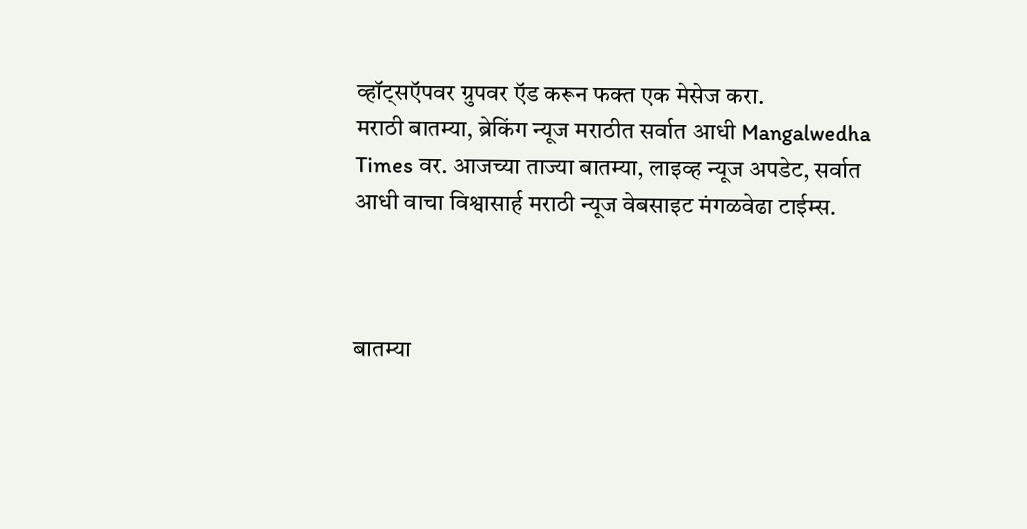व्हॉट्सऍपवर ग्रुपवर ऍड करून फक्त एक मेसेज करा.
मराठी बातम्या, ब्रेकिंग न्यूज मराठीत सर्वात आधी Mangalwedha Times वर. आजच्या ताज्या बातम्या, लाइव्ह न्यूज अपडेट, सर्वात आधी वाचा विश्वासार्ह मराठी न्यूज वेबसाइट मंगळवेढा टाईम्स.



बातम्या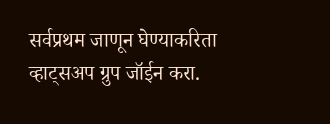सर्वप्रथम जाणून घेण्याकरिता व्हाट्सअप ग्रुप जॉईन करा.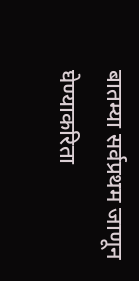बातम्या सर्वप्रथम जाणून घेण्याकरिता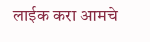लाईक करा आमचे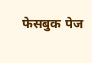फेसबुक पेज